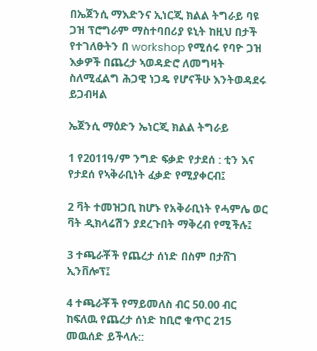በኤጀንሲ ማእድንና ኢነርጂ ክልል ትግራይ ባዩ ጋዝ ፕሮግራም ማስተባበሪያ ዩኒት ከዚህ በታች የተገለፁትን በ workshop የሚሰሩ የባዮ ጋዝ እቃዎች በጨረታ ኣወዳድሮ ለመግዛት ስለሚፈልግ ሕጋዊ ነጋዴ የሆናችሁ እንትወዳደሩ ይጋብዛል

ኤጀንሲ ማዕድን ኤነርጂ ክልል ትግራይ

1 የ2011ዓ/ም ንግድ ፍቃድ የታደሰ : ቲን እና የታደሰ የኣቅራቢነት ፈቃድ የሚያቀርብ፤

2 ቫት ተመዝጋቢ ከሆኑ የአቅራቢነት የሓምሌ ወር ቫት ዲክላሬሽን ያደረጉበት ማቅረብ የሚችሉ፤

3 ተጫራቾች የጨረታ ሰነድ በስም በታሸገ ኢንቨሎፕ፤

4 ተጫራቾች የማይመለስ ብር 50.00 ብር ከፍለዉ የጨረታ ሰነድ ከቢሮ ቁጥር 215 መዉሰድ ይችላሉ::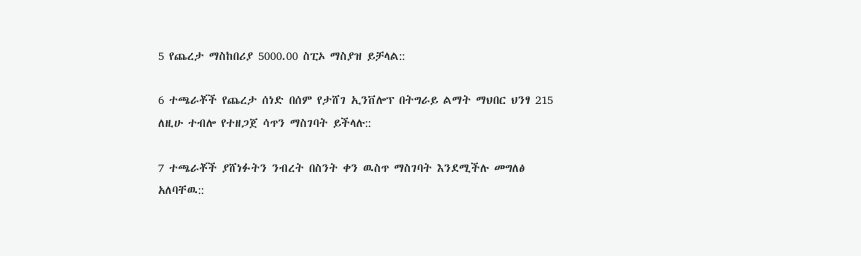5 የጨረታ ማስከበሪያ 5000.00 ስፒኦ ማስያዝ ይቻላል::

6 ተጫራቾች የጨረታ ሰነድ በሰም የታሸገ ኢንቨሎፕ በትግራይ ልማት ማህበር ህንፃ 215 ለዚሁ ተብሎ የተዘጋጀ ሳጥን ማስገባት ይችላሉ::

7 ተጫራቾች ያሸነፉትን ንብረት በስንት ቀን ዉስጥ ማስገባት እንደሚችሉ መግለፅ አለባቸዉ::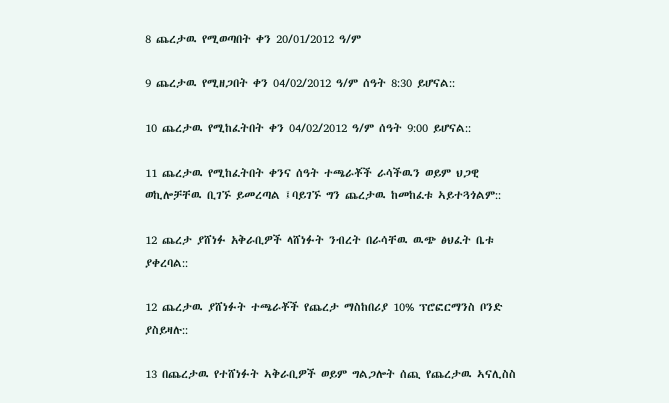8 ጨረታዉ የሚወጣበት ቀን 20/01/2012 ዓ/ም

9 ጨረታዉ የሚዘጋበት ቀን 04/02/2012 ዓ/ም ሰዓት 8:30 ይሆናል::

10 ጨረታዉ የሚከፈትበት ቀን 04/02/2012 ዓ/ም ሰዓት 9:00 ይሆናል::

11 ጨረታዉ የሚከፈትበት ቀንና ሰዓት ተጫራቾች ራሳችዉን ወይም ህጋዊ ወኪሎቻቸዉ ቢገኙ ይመረጣል ፤ባይገኙ ግን ጨረታዉ ከመከፈቱ ኣይተጓጎልም::

12 ጨረታ ያሸነፉ አቅራቢዎች ላሸነፉት ንብረት በራሳቸዉ ዉጭ ፅህፈት ቤቱ ያቀረባል::

12 ጨረታዉ ያሸነፉት ተጫራቾች የጨረታ ማስከበሪያ 10% ፕሮፎርማንስ ቦንድ ያስይዛሉ::

13 በጨረታዉ የተሸነፉት ኣቅራቢዎች ወይም ግልጋሎት ሰጪ የጨረታዉ ኣናሊስስ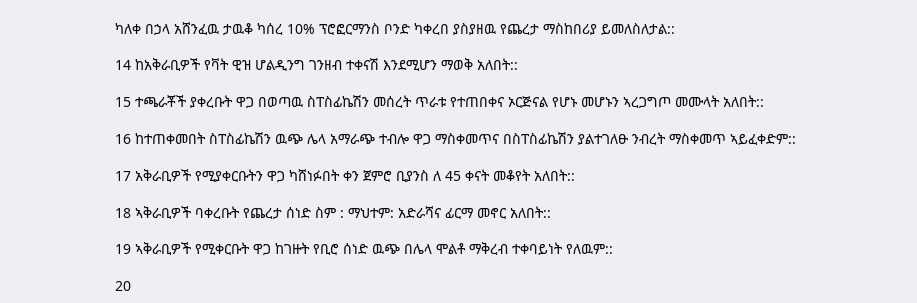ካለቀ በኃላ አሸንፈዉ ታዉቆ ካሰረ 10% ፕሮፎርማንስ ቦንድ ካቀረበ ያስያዘዉ የጨረታ ማስከበሪያ ይመለስለታል::

14 ከአቅራቢዎች የቫት ዊዝ ሆልዲንግ ገንዘብ ተቀናሽ እንደሚሆን ማወቅ አለበት::

15 ተጫራቾች ያቀረቡት ዋጋ በወጣዉ ስፐስፊኬሽን መሰረት ጥራቱ የተጠበቀና ኦርጅናል የሆኑ መሆኑን ኣረጋግጦ መሙላት አለበት::

16 ከተጠቀመበት ስፐስፊኬሽን ዉጭ ሌላ አማራጭ ተብሎ ዋጋ ማስቀመጥና በስፐስፊኬሽን ያልተገለፁ ንብረት ማስቀመጥ ኣይፈቀድም::

17 አቅራቢዎች የሚያቀርቡትን ዋጋ ካሸነፉበት ቀን ጀምሮ ቢያንስ ለ 45 ቀናት መቆየት አለበት::

18 ኣቅራቢዎች ባቀረቡት የጨረታ ሰነድ ስም : ማህተም: አድራሻና ፊርማ መኖር አለበት::

19 ኣቅራቢዎች የሚቀርቡት ዋጋ ከገዙት የቢሮ ሰነድ ዉጭ በሌላ ሞልቶ ማቅረብ ተቀባይነት የለዉም::

20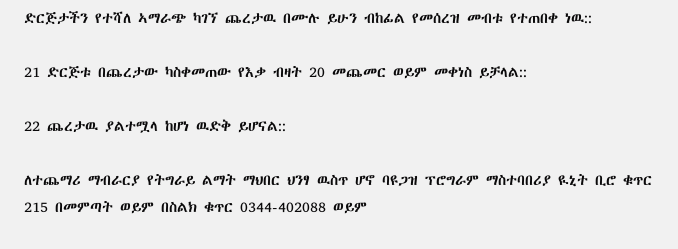ድርጅታችን የተሻለ ኣማራጭ ካገኘ ጨረታዉ በሙሉ ይሁን ብከፊል የመሰረዝ መብቱ የተጠበቀ ነዉ::

21 ድርጅቱ በጨረታው ካስቀመጠው የእቃ ብዛት 20 መጨመር ወይም መቀነስ ይቻላል::

22 ጨረታዉ ያልተሟላ ከሆነ ዉድቅ ይሆናል::

ለተጨማሪ ማብራርያ የትግራይ ልማት ማህበር ህንፃ ዉስጥ ሆኖ ባዩጋዝ ፕሮግራም ማስተባበሪያ ዪኒት ቢሮ ቁጥር 215 በመምጣት ወይም በስልክ ቁጥር 0344-402088 ወይም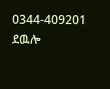0344-409201 ደዉሎ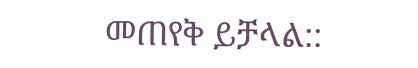መጠየቅ ይቻላል::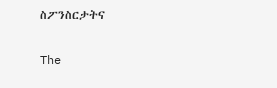ስፖንስርታትና

The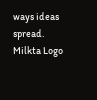ways ideas spread.
Milkta Logo